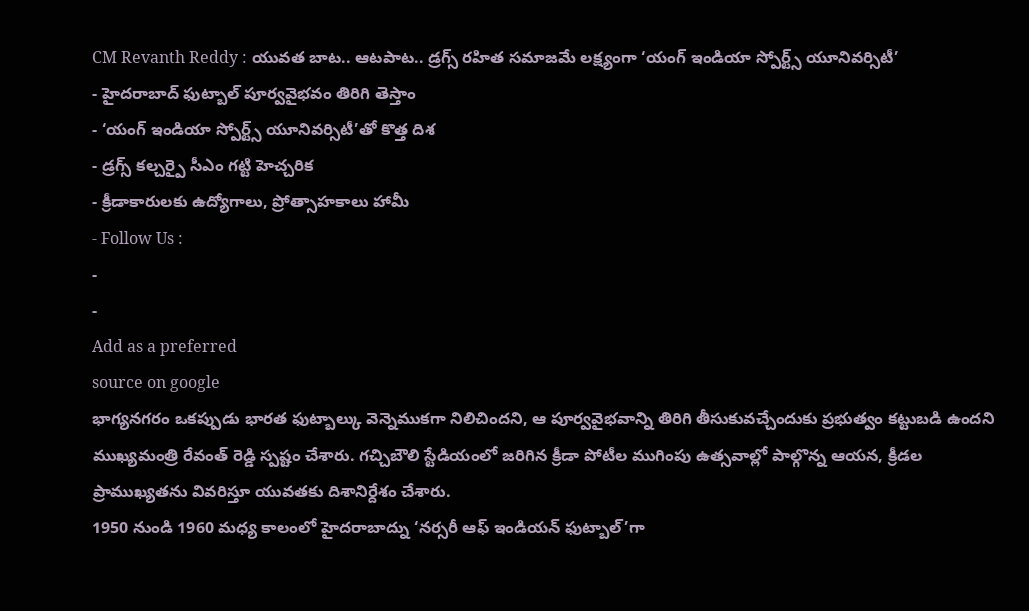CM Revanth Reddy : యువత బాట.. ఆటపాట.. డ్రగ్స్ రహిత సమాజమే లక్ష్యంగా ‘యంగ్ ఇండియా స్పోర్ట్స్ యూనివర్సిటీ’
- హైదరాబాద్ ఫుట్బాల్ పూర్వవైభవం తిరిగి తెస్తాం
- ‘యంగ్ ఇండియా స్పోర్ట్స్ యూనివర్సిటీ’తో కొత్త దిశ
- డ్రగ్స్ కల్చర్పై సీఎం గట్టి హెచ్చరిక
- క్రీడాకారులకు ఉద్యోగాలు, ప్రోత్సాహకాలు హామీ
- Follow Us :
-
-
Add as a preferred
source on google
భాగ్యనగరం ఒకప్పుడు భారత ఫుట్బాల్కు వెన్నెముకగా నిలిచిందని, ఆ పూర్వవైభవాన్ని తిరిగి తీసుకువచ్చేందుకు ప్రభుత్వం కట్టుబడి ఉందని ముఖ్యమంత్రి రేవంత్ రెడ్డి స్పష్టం చేశారు. గచ్చిబౌలి స్టేడియంలో జరిగిన క్రీడా పోటీల ముగింపు ఉత్సవాల్లో పాల్గొన్న ఆయన, క్రీడల ప్రాముఖ్యతను వివరిస్తూ యువతకు దిశానిర్దేశం చేశారు.
1950 నుండి 1960 మధ్య కాలంలో హైదరాబాద్ను ‘నర్సరీ ఆఫ్ ఇండియన్ ఫుట్బాల్’గా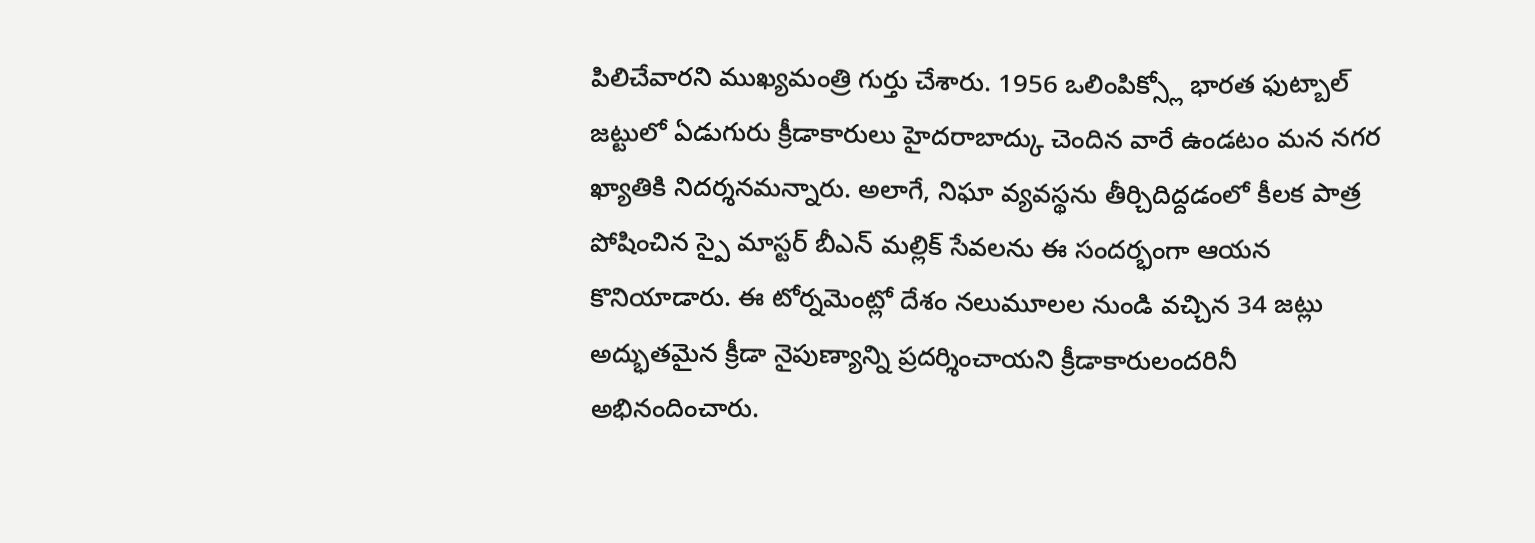పిలిచేవారని ముఖ్యమంత్రి గుర్తు చేశారు. 1956 ఒలింపిక్స్లో భారత ఫుట్బాల్ జట్టులో ఏడుగురు క్రీడాకారులు హైదరాబాద్కు చెందిన వారే ఉండటం మన నగర ఖ్యాతికి నిదర్శనమన్నారు. అలాగే, నిఘా వ్యవస్థను తీర్చిదిద్దడంలో కీలక పాత్ర పోషించిన స్పై మాస్టర్ బీఎన్ మల్లిక్ సేవలను ఈ సందర్భంగా ఆయన కొనియాడారు. ఈ టోర్నమెంట్లో దేశం నలుమూలల నుండి వచ్చిన 34 జట్లు అద్భుతమైన క్రీడా నైపుణ్యాన్ని ప్రదర్శించాయని క్రీడాకారులందరినీ అభినందించారు.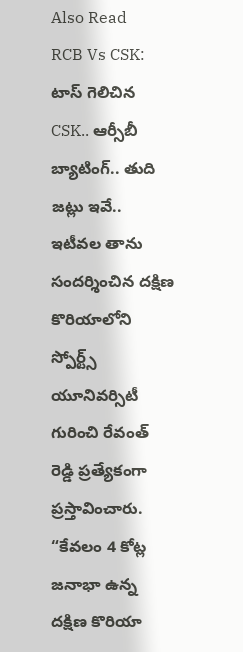Also Read
RCB Vs CSK: టాస్ గెలిచిన CSK.. ఆర్సీబీ బ్యాటింగ్.. తుది జట్లు ఇవే..
ఇటీవల తాను సందర్శించిన దక్షిణ కొరియాలోని స్పోర్ట్స్ యూనివర్సిటీ గురించి రేవంత్ రెడ్డి ప్రత్యేకంగా ప్రస్తావించారు. “కేవలం 4 కోట్ల జనాభా ఉన్న దక్షిణ కొరియా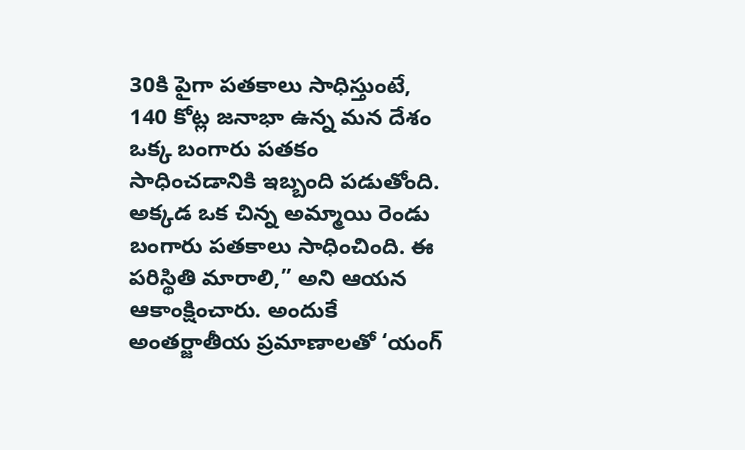30కి పైగా పతకాలు సాధిస్తుంటే, 140 కోట్ల జనాభా ఉన్న మన దేశం ఒక్క బంగారు పతకం సాధించడానికి ఇబ్బంది పడుతోంది. అక్కడ ఒక చిన్న అమ్మాయి రెండు బంగారు పతకాలు సాధించింది. ఈ పరిస్థితి మారాలి,” అని ఆయన ఆకాంక్షించారు. అందుకే అంతర్జాతీయ ప్రమాణాలతో ‘యంగ్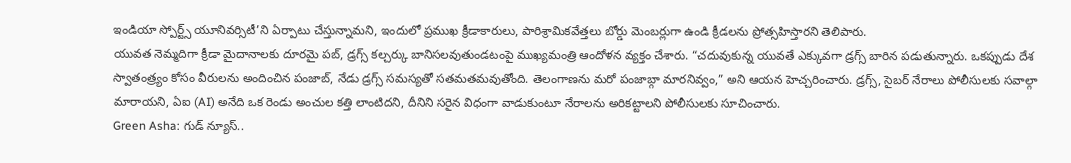ఇండియా స్పోర్ట్స్ యూనివర్సిటీ’ని ఏర్పాటు చేస్తున్నామని, ఇందులో ప్రముఖ క్రీడాకారులు, పారిశ్రామికవేత్తలు బోర్డు మెంబర్లుగా ఉండి క్రీడలను ప్రోత్సహిస్తారని తెలిపారు.
యువత నెమ్మదిగా క్రీడా మైదానాలకు దూరమై పబ్, డ్రగ్స్ కల్చర్కు బానిసలవుతుండటంపై ముఖ్యమంత్రి ఆందోళన వ్యక్తం చేశారు. “చదువుకున్న యువతే ఎక్కువగా డ్రగ్స్ బారిన పడుతున్నారు. ఒకప్పుడు దేశ స్వాతంత్ర్యం కోసం వీరులను అందించిన పంజాబ్, నేడు డ్రగ్స్ సమస్యతో సతమతమవుతోంది. తెలంగాణను మరో పంజాబ్గా మారనివ్వం,” అని ఆయన హెచ్చరించారు. డ్రగ్స్, సైబర్ నేరాలు పోలీసులకు సవాల్గా మారాయని, ఏఐ (AI) అనేది ఒక రెండు అంచుల కత్తి లాంటిదని, దీనిని సరైన విధంగా వాడుకుంటూ నేరాలను అరికట్టాలని పోలీసులకు సూచించారు.
Green Asha: గుడ్ న్యూస్..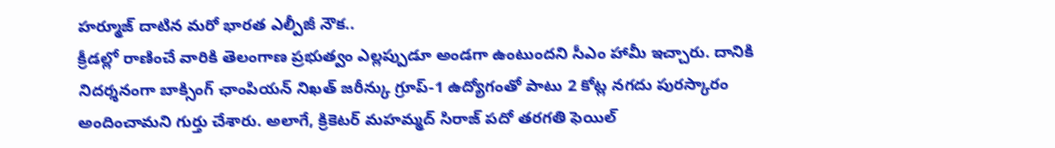హర్మూజ్ దాటిన మరో భారత ఎల్పీజీ నౌక..
క్రీడల్లో రాణించే వారికి తెలంగాణ ప్రభుత్వం ఎల్లప్పుడూ అండగా ఉంటుందని సీఎం హామీ ఇచ్చారు. దానికి నిదర్శనంగా బాక్సింగ్ ఛాంపియన్ నిఖత్ జరీన్కు గ్రూప్-1 ఉద్యోగంతో పాటు 2 కోట్ల నగదు పురస్కారం అందించామని గుర్తు చేశారు. అలాగే, క్రికెటర్ మహమ్మద్ సిరాజ్ పదో తరగతి ఫెయిల్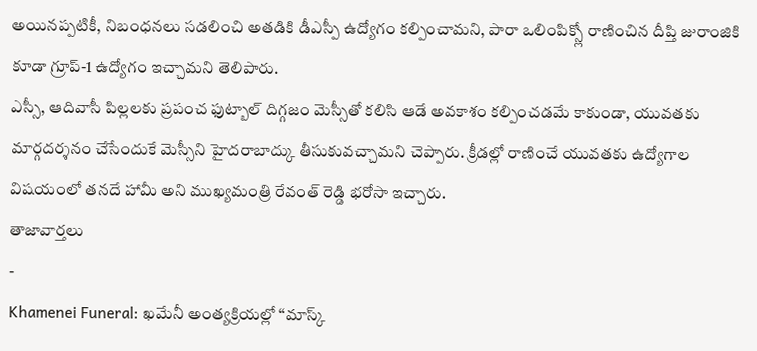అయినప్పటికీ, నిబంధనలు సడలించి అతడికి డీఎస్పీ ఉద్యోగం కల్పించామని, పారా ఒలింపిక్స్లో రాణించిన దీప్తి జురాంజికి కూడా గ్రూప్-1 ఉద్యోగం ఇచ్చామని తెలిపారు.
ఎస్సీ, ఆదివాసీ పిల్లలకు ప్రపంచ ఫుట్బాల్ దిగ్గజం మెస్సీతో కలిసి ఆడే అవకాశం కల్పించడమే కాకుండా, యువతకు మార్గదర్శనం చేసేందుకే మెస్సీని హైదరాబాద్కు తీసుకువచ్చామని చెప్పారు. క్రీడల్లో రాణించే యువతకు ఉద్యోగాల విషయంలో తనదే హామీ అని ముఖ్యమంత్రి రేవంత్ రెడ్డి భరోసా ఇచ్చారు.
తాజావార్తలు
-
Khamenei Funeral: ఖమేనీ అంత్యక్రియల్లో “మాస్క్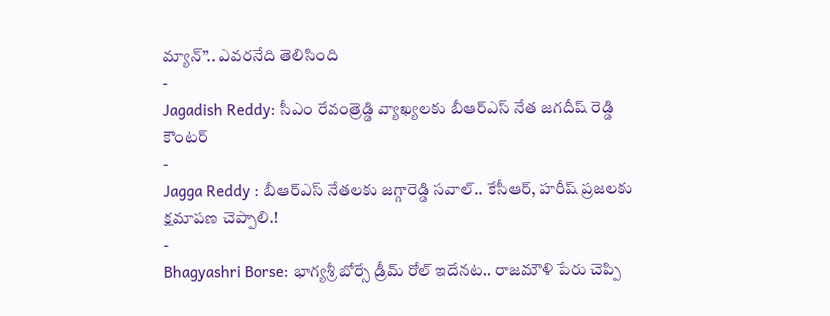మ్యాన్”.. ఎవరనేది తెలిసింది
-
Jagadish Reddy: సీఎం రేవంత్రెడ్డి వ్యాఖ్యలకు బీఆర్ఎస్ నేత జగదీష్ రెడ్డి కౌంటర్
-
Jagga Reddy : బీఆర్ఎస్ నేతలకు జగ్గారెడ్డి సవాల్.. కేసీఆర్, హరీష్ ప్రజలకు క్షమాపణ చెప్పాలి.!
-
Bhagyashri Borse: భాగ్యశ్రీ బోర్సే డ్రీమ్ రోల్ ఇదేనట.. రాజమౌళి పేరు చెప్పి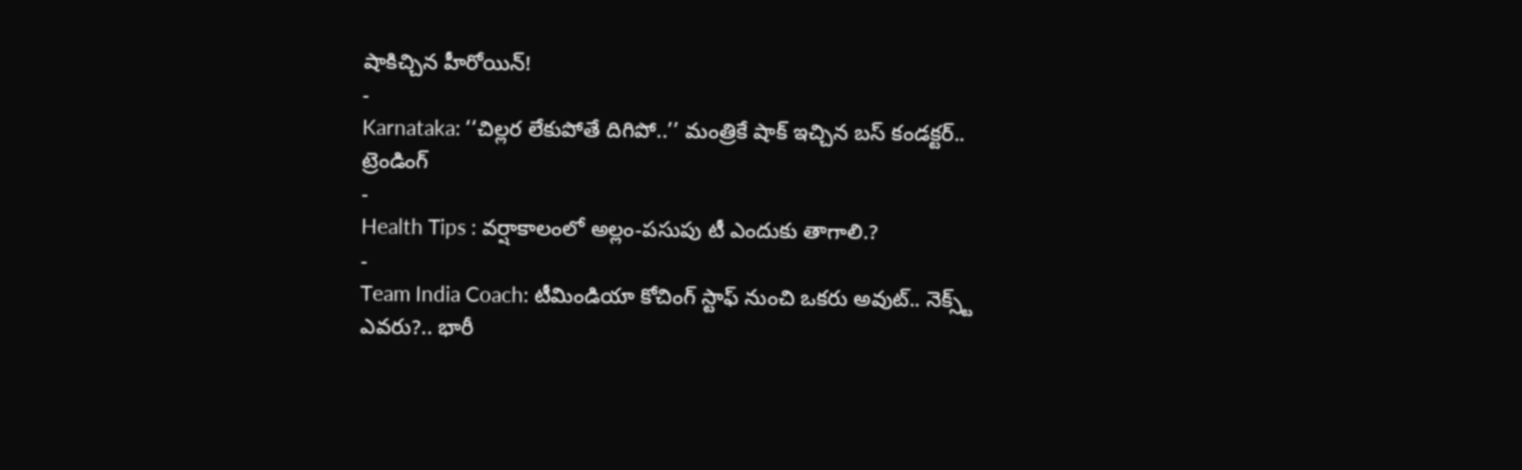షాకిచ్చిన హీరోయిన్!
-
Karnataka: ‘‘చిల్లర లేకుపోతే దిగిపో..’’ మంత్రికే షాక్ ఇచ్చిన బస్ కండక్టర్..
ట్రెండింగ్
-
Health Tips : వర్షాకాలంలో అల్లం-పసుపు టీ ఎందుకు తాగాలి.?
-
Team India Coach: టీమిండియా కోచింగ్ స్టాఫ్ నుంచి ఒకరు అవుట్.. నెక్స్ట్ ఎవరు?.. భారీ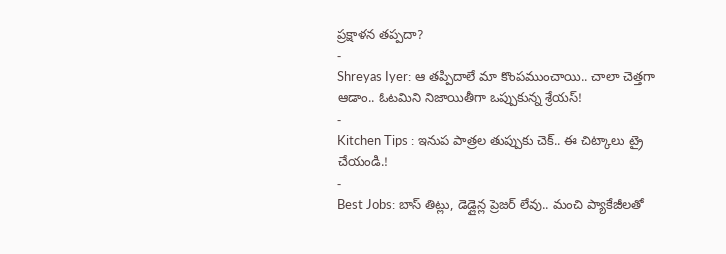ప్రక్షాళన తప్పదా?
-
Shreyas Iyer: ఆ తప్పిదాలే మా కొంపముంచాయి.. చాలా చెత్తగా ఆడాం.. ఓటమిని నిజాయితీగా ఒప్పుకున్న శ్రేయస్!
-
Kitchen Tips : ఇనుప పాత్రల తుప్పుకు చెక్.. ఈ చిట్కాలు ట్రై చేయండి.!
-
Best Jobs: బాస్ తిట్లు, డెడ్లైన్ల ప్రెజర్ లేవు.. మంచి ప్యాకేజీలతో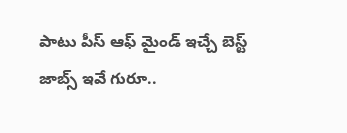పాటు పీస్ ఆఫ్ మైండ్ ఇచ్చే బెస్ట్ జాబ్స్ ఇవే గురూ..